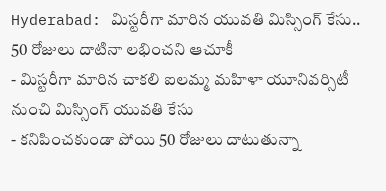Hyderabad: మిస్టరీగా మారిన యువతి మిస్సింగ్ కేసు.. 50 రోజులు దాటినా లభించని ఆచూకీ
- మిస్టరీగా మారిన చాకలి ఐలమ్మ మహిళా యూనివర్సిటీ నుంచి మిస్సింగ్ యువతి కేసు
- కనిపించకుండా పోయి 50 రోజులు దాటుతున్నా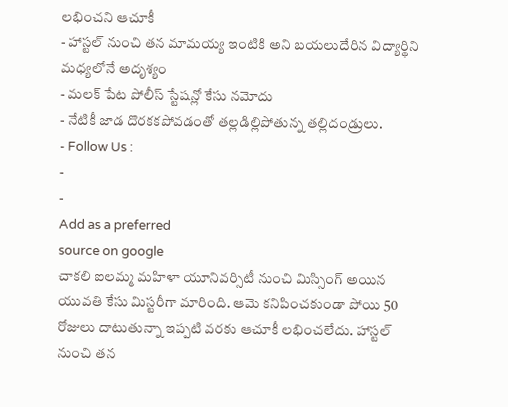లభించని ఆచూకీ
- హాస్టల్ నుంచి తన మామయ్య ఇంటికి అని బయలుదేరిన విద్యార్థిని మధ్యలోనే అదృశ్యం
- మలక్ పేట పోలీస్ స్టేషన్లో కేసు నమోదు
- నేటికీ జాడ దొరకకపోవడంతో తల్లడిల్లిపోతున్న తల్లిదండ్రులు.
- Follow Us :
-
-
Add as a preferred
source on google
చాకలి ఐలమ్మ మహిళా యూనివర్సిటీ నుంచి మిస్సింగ్ అయిన యువతి కేసు మిస్టరీగా మారింది. ఆమె కనిపించకుండా పోయి 50 రోజులు దాటుతున్నా ఇప్పటి వరకు ఆచూకీ లభించలేదు. హాస్టల్ నుంచి తన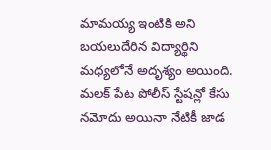మామయ్య ఇంటికి అని బయలుదేరిన విద్యార్థిని మధ్యలోనే అదృశ్యం అయింది. మలక్ పేట పోలీస్ స్టేషన్లో కేసు నమోదు అయినా నేటికీ జాడ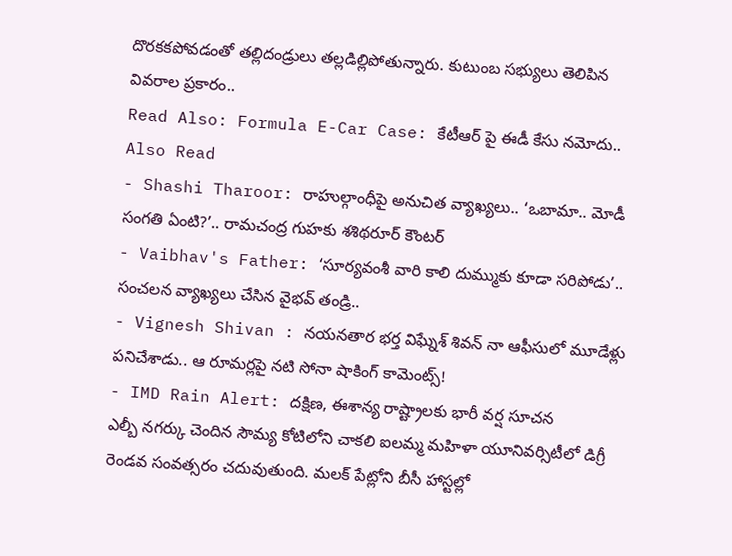దొరకకపోవడంతో తల్లిదండ్రులు తల్లడిల్లిపోతున్నారు. కుటుంబ సభ్యులు తెలిపిన వివరాల ప్రకారం..
Read Also: Formula E-Car Case: కేటీఆర్ పై ఈడీ కేసు నమోదు..
Also Read
- Shashi Tharoor: రాహుల్గాంధీపై అనుచిత వ్యాఖ్యలు.. ‘ఒబామా.. మోడీ సంగతి ఏంటి?’.. రామచంద్ర గుహకు శశిథరూర్ కౌంటర్
- Vaibhav's Father: ‘సూర్యవంశీ వారి కాలి దుమ్ముకు కూడా సరిపోడు’.. సంచలన వ్యాఖ్యలు చేసిన వైభవ్ తండ్రి..
- Vignesh Shivan : నయనతార భర్త విఘ్నేశ్ శివన్ నా ఆఫీసులో మూడేళ్లు పనిచేశాడు.. ఆ రూమర్లపై నటి సోనా షాకింగ్ కామెంట్స్!
- IMD Rain Alert: దక్షిణ, ఈశాన్య రాష్ట్రాలకు భారీ వర్ష సూచన
ఎల్బీ నగర్కు చెందిన సౌమ్య కోటిలోని చాకలి ఐలమ్మ మహిళా యూనివర్సిటీలో డిగ్రీ రెండవ సంవత్సరం చదువుతుంది. మలక్ పేట్లోని బీసీ హాస్టల్లో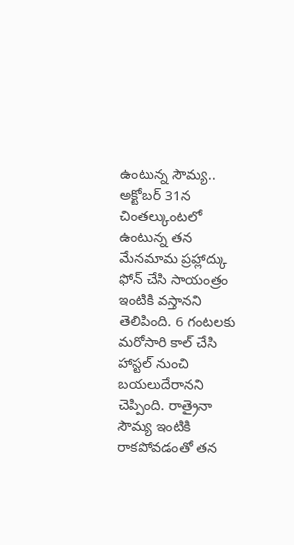ఉంటున్న సౌమ్య.. అక్టోబర్ 31న చింతల్కుంటలో ఉంటున్న తన మేనమామ ప్రహ్లాద్కు ఫోన్ చేసి సాయంత్రం ఇంటికి వస్తానని తెలిపింది. 6 గంటలకు మరోసారి కాల్ చేసి హాస్టల్ నుంచి బయలుదేరానని చెప్పింది. రాత్రైనా సౌమ్య ఇంటికి రాకపోవడంతో తన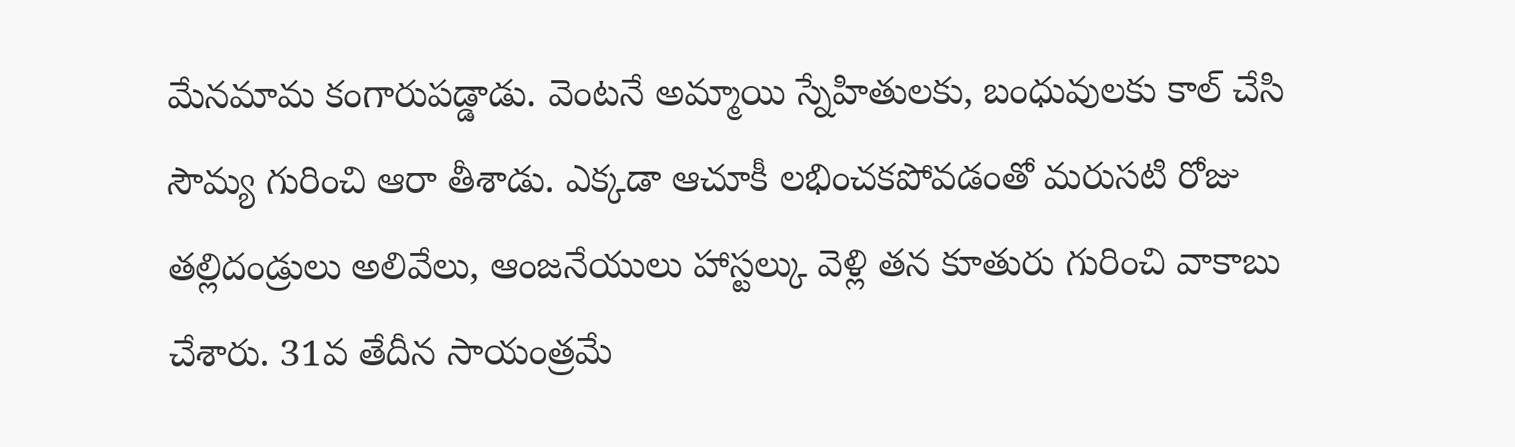మేనమామ కంగారుపడ్డాడు. వెంటనే అమ్మాయి స్నేహితులకు, బంధువులకు కాల్ చేసి సౌమ్య గురించి ఆరా తీశాడు. ఎక్కడా ఆచూకీ లభించకపోవడంతో మరుసటి రోజు తల్లిదండ్రులు అలివేలు, ఆంజనేయులు హాస్టల్కు వెళ్లి తన కూతురు గురించి వాకాబు చేశారు. 31వ తేదీన సాయంత్రమే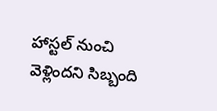హాస్టల్ నుంచి వెళ్లిందని సిబ్బంది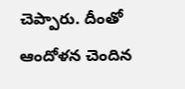చెప్పారు. దీంతో ఆందోళన చెందిన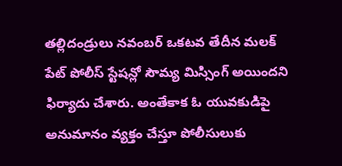తల్లిదండ్రులు నవంబర్ ఒకటవ తేదీన మలక్ పేట్ పోలీస్ స్టేషన్లో సౌమ్య మిస్సింగ్ అయిందని ఫిర్యాదు చేశారు. అంతేకాక ఓ యువకుడిపై అనుమానం వ్యక్తం చేస్తూ పోలీసులుకు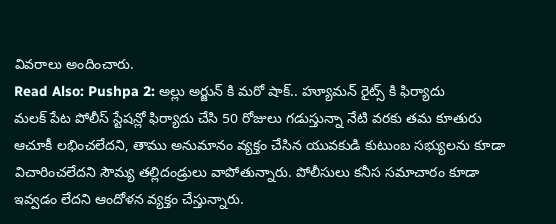వివరాలు అందించారు.
Read Also: Pushpa 2: అల్లు అర్జున్ కి మరో షాక్.. హ్యూమన్ రైట్స్ కి ఫిర్యాదు
మలక్ పేట పోలీస్ స్టేషన్లో ఫిర్యాదు చేసి 50 రోజులు గడుస్తున్నా నేటి వరకు తమ కూతురు ఆచూకీ లభించలేదని, తాము అనుమానం వ్యక్తం చేసిన యువకుడి కుటుంబ సభ్యులను కూడా విచారించలేదని సౌమ్య తల్లిదండ్రులు వాపోతున్నారు. పోలీసులు కనీస సమాచారం కూడా ఇవ్వడం లేదని ఆందోళన వ్యక్తం చేస్తున్నారు.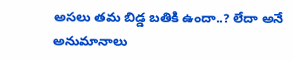అసలు తమ బిడ్డ బతికి ఉందా..? లేదా అనే అనుమానాలు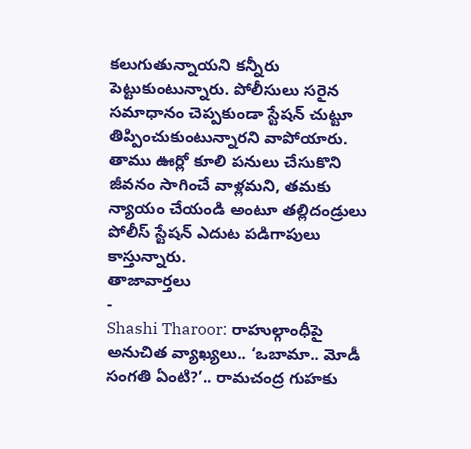కలుగుతున్నాయని కన్నీరు పెట్టుకుంటున్నారు. పోలీసులు సరైన సమాధానం చెప్పకుండా స్టేషన్ చుట్టూ తిప్పించుకుంటున్నారని వాపోయారు. తాము ఊర్లో కూలి పనులు చేసుకొని జీవనం సాగించే వాళ్లమని, తమకు న్యాయం చేయండి అంటూ తల్లిదండ్రులు పోలీస్ స్టేషన్ ఎదుట పడిగాపులు కాస్తున్నారు.
తాజావార్తలు
-
Shashi Tharoor: రాహుల్గాంధీపై అనుచిత వ్యాఖ్యలు.. ‘ఒబామా.. మోడీ సంగతి ఏంటి?’.. రామచంద్ర గుహకు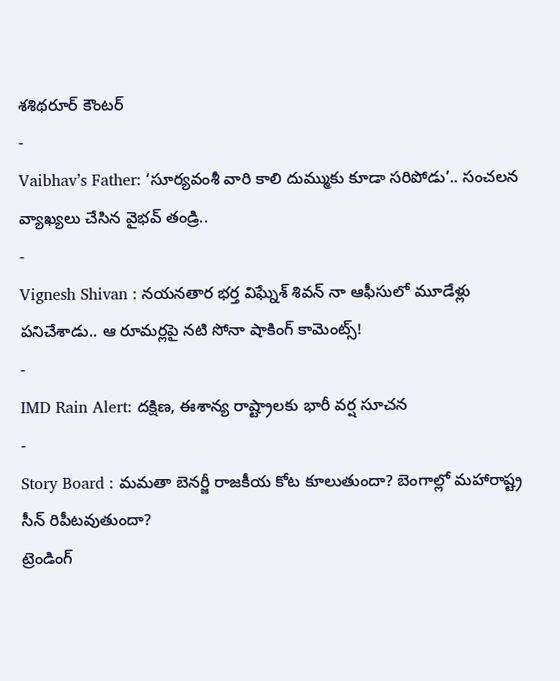శశిథరూర్ కౌంటర్
-
Vaibhav’s Father: ‘సూర్యవంశీ వారి కాలి దుమ్ముకు కూడా సరిపోడు’.. సంచలన వ్యాఖ్యలు చేసిన వైభవ్ తండ్రి..
-
Vignesh Shivan : నయనతార భర్త విఘ్నేశ్ శివన్ నా ఆఫీసులో మూడేళ్లు పనిచేశాడు.. ఆ రూమర్లపై నటి సోనా షాకింగ్ కామెంట్స్!
-
IMD Rain Alert: దక్షిణ, ఈశాన్య రాష్ట్రాలకు భారీ వర్ష సూచన
-
Story Board : మమతా బెనర్జీ రాజకీయ కోట కూలుతుందా? బెంగాల్లో మహారాష్ట్ర సీన్ రిపీటవుతుందా?
ట్రెండింగ్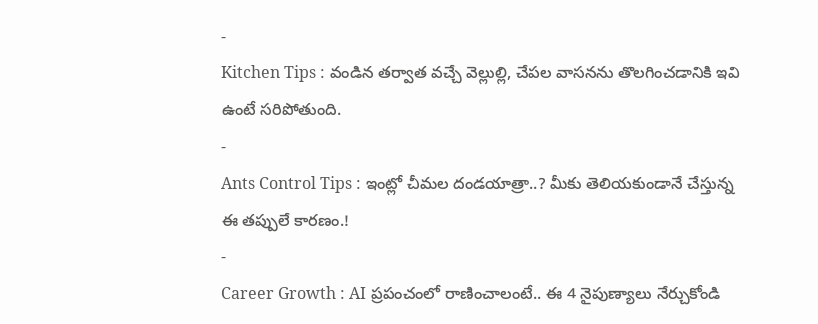-
Kitchen Tips : వండిన తర్వాత వచ్చే వెల్లుల్లి, చేపల వాసనను తొలగించడానికి ఇవి ఉంటే సరిపోతుంది.
-
Ants Control Tips : ఇంట్లో చీమల దండయాత్రా..? మీకు తెలియకుండానే చేస్తున్న ఈ తప్పులే కారణం.!
-
Career Growth : AI ప్రపంచంలో రాణించాలంటే.. ఈ 4 నైపుణ్యాలు నేర్చుకోండి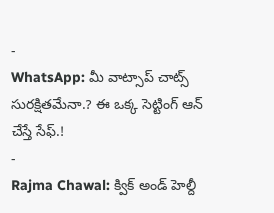-
WhatsApp: మీ వాట్సాప్ చాట్స్ సురక్షితమేనా.? ఈ ఒక్క సెట్టింగ్ ఆన్ చేస్తే సేఫ్.!
-
Rajma Chawal: క్విక్ అండ్ హెల్దీ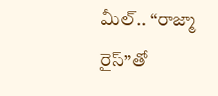మీల్.. “రాజ్మా రైస్”తో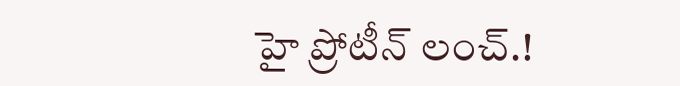హై ప్రోటీన్ లంచ్.!